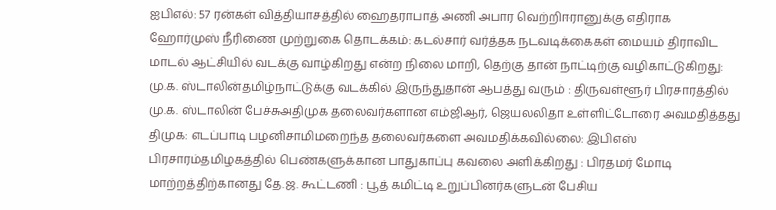ஐபிஎல்: 57 ரன்கள் வித்தியாசத்தில் ஹைதராபாத் அணி அபார வெற்றிஈரானுக்கு எதிராக ஹோர்முஸ் நீரிணை முற்றுகை தொடக்கம்: கடல்சார் வர்த்தக நடவடிக்கைகள் மையம் திராவிட மாடல் ஆட்சியில் வடக்கு வாழ்கிறது என்ற நிலை மாறி, தெற்கு தான் நாட்டிற்கு வழிகாட்டுகிறது: மு.க. ஸ்டாலின்தமிழ்நாட்டுக்கு வடக்கில் இருந்துதான் ஆபத்து வரும் : திருவள்ளூர் பிரசாரத்தில் மு.க. ஸ்டாலின் பேச்சுஅதிமுக தலைவர்களான எம்ஜிஆர், ஜெயலலிதா உள்ளிட்டோரை அவமதித்தது திமுக: எடப்பாடி பழனிசாமிமறைந்த தலைவர்களை அவமதிக்கவில்லை: இபிஎஸ் பிரசாரம்தமிழகத்தில் பெண்களுக்கான பாதுகாப்பு கவலை அளிக்கிறது : பிரதமர் மோடி மாற்றத்திற்கானது தே.ஜ. கூட்டணி : பூத் கமிட்டி உறுப்பினர்களுடன் பேசிய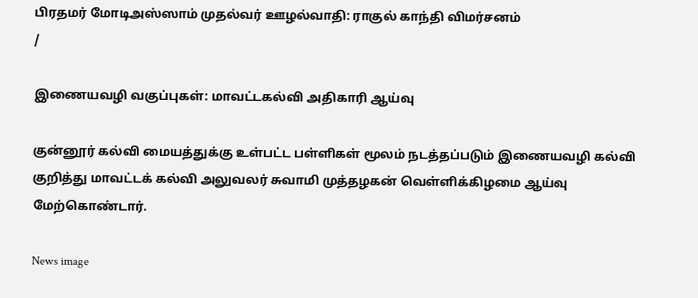பிரதமர் மோடிஅஸ்ஸாம் முதல்வர் ஊழல்வாதி: ராகுல் காந்தி விமர்சனம்
/

இணையவழி வகுப்புகள்: மாவட்டகல்வி அதிகாரி ஆய்வு

குன்னூர் கல்வி மையத்துக்கு உள்பட்ட பள்ளிகள் மூலம் நடத்தப்படும் இணையவழி கல்வி குறித்து மாவட்டக் கல்வி அலுவலர் சுவாமி முத்தழகன் வெள்ளிக்கிழமை ஆய்வு மேற்கொண்டார்.

News image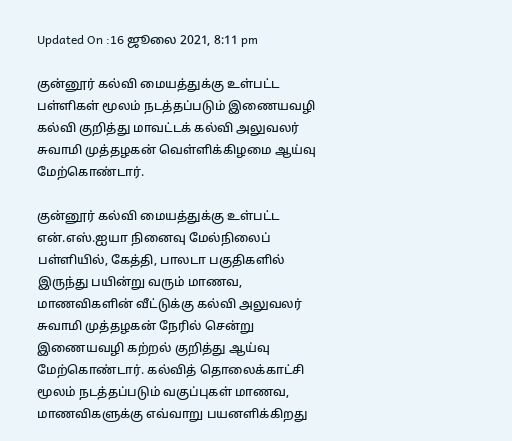Updated On :16 ஜூலை 2021, 8:11 pm

குன்னூர் கல்வி மையத்துக்கு உள்பட்ட பள்ளிகள் மூலம் நடத்தப்படும் இணையவழி கல்வி குறித்து மாவட்டக் கல்வி அலுவலர் சுவாமி முத்தழகன் வெள்ளிக்கிழமை ஆய்வு மேற்கொண்டார்.

குன்னூர் கல்வி மையத்துக்கு உள்பட்ட என்.எஸ்.ஐயா நினைவு மேல்நிலைப் பள்ளியில், கேத்தி, பாலடா பகுதிகளில் இருந்து பயின்று வரும் மாணவ, மாணவிகளின் வீட்டுக்கு கல்வி அலுவலர் சுவாமி முத்தழகன் நேரில் சென்று இணையவழி கற்றல் குறித்து ஆய்வு மேற்கொண்டார். கல்வித் தொலைக்காட்சி மூலம் நடத்தப்படும் வகுப்புகள் மாணவ, மாணவிகளுக்கு எவ்வாறு பயனளிக்கிறது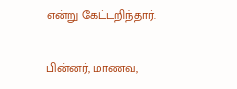என்று கேட்டறிந்தார்.

பின்னர், மாணவ,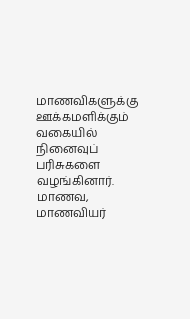மாணவிகளுக்கு ஊக்கமளிக்கும் வகையில் நினைவுப் பரிசுகளை வழங்கினார். மாணவ, மாணவியர்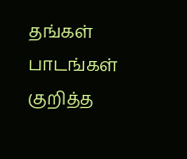தங்கள் பாடங்கள் குறித்த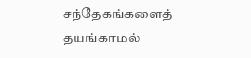சந்தேகங்களைத் தயங்காமல்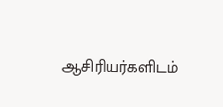ஆசிரியர்களிடம்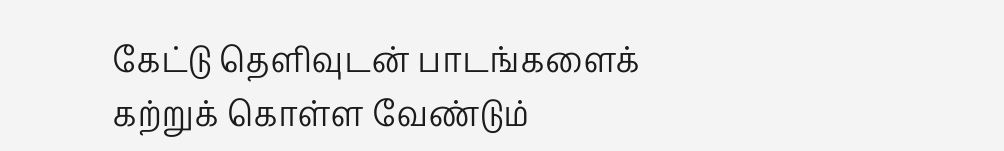கேட்டு தெளிவுடன் பாடங்களைக் கற்றுக் கொள்ள வேண்டும்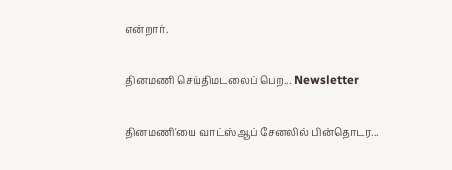என்றார்.

தினமணி செய்திமடலைப் பெற... Newsletter

தினமணி'யை வாட்ஸ்ஆப் சேனலில் பின்தொடர...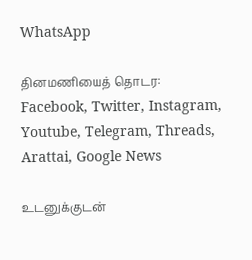WhatsApp

தினமணியைத் தொடர: Facebook, Twitter, Instagram, Youtube, Telegram, Threads, Arattai, Google News

உடனுக்குடன்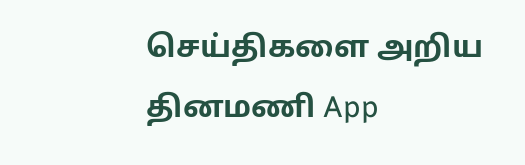செய்திகளை அறிய தினமணி App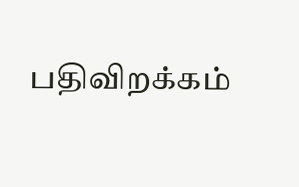பதிவிறக்கம்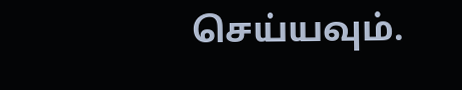செய்யவும்.